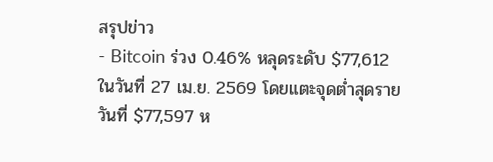สรุปข่าว
- Bitcoin ร่วง 0.46% หลุดระดับ $77,612 ในวันที่ 27 เม.ย. 2569 โดยแตะจุดต่ำสุดรายวันที่ $77,597 ห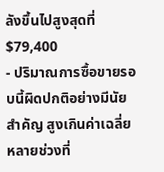ลังขึ้นไปสูงสุดที่ $79,400
- ปริมาณการซื้อขายรอบนี้ผิดปกติอย่างมีนัยสำคัญ สูงเกินค่าเฉลี่ยหลายช่วงที่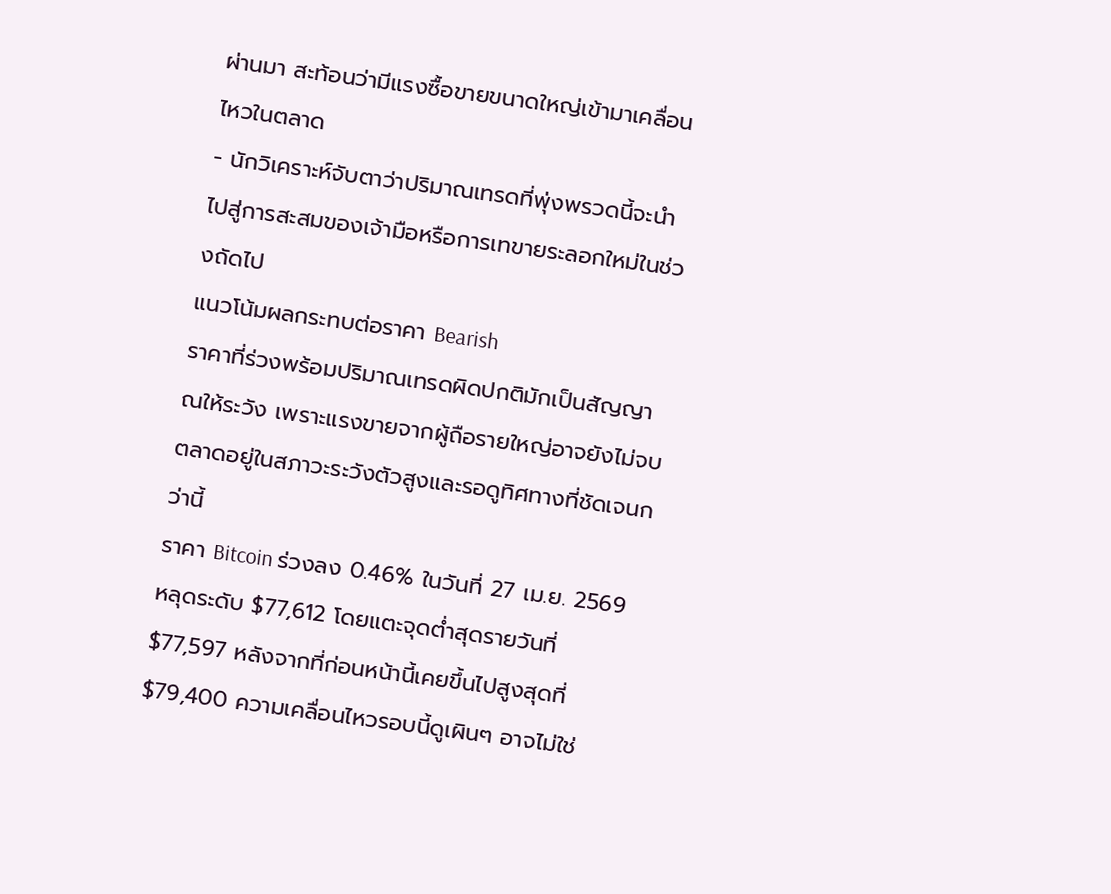ผ่านมา สะท้อนว่ามีแรงซื้อขายขนาดใหญ่เข้ามาเคลื่อนไหวในตลาด
- นักวิเคราะห์จับตาว่าปริมาณเทรดที่พุ่งพรวดนี้จะนำไปสู่การสะสมของเจ้ามือหรือการเทขายระลอกใหม่ในช่วงถัดไป
แนวโน้มผลกระทบต่อราคา Bearish
ราคาที่ร่วงพร้อมปริมาณเทรดผิดปกติมักเป็นสัญญาณให้ระวัง เพราะแรงขายจากผู้ถือรายใหญ่อาจยังไม่จบ ตลาดอยู่ในสภาวะระวังตัวสูงและรอดูทิศทางที่ชัดเจนกว่านี้
ราคา Bitcoin ร่วงลง 0.46% ในวันที่ 27 เม.ย. 2569 หลุดระดับ $77,612 โดยแตะจุดต่ำสุดรายวันที่ $77,597 หลังจากที่ก่อนหน้านี้เคยขึ้นไปสูงสุดที่ $79,400 ความเคลื่อนไหวรอบนี้ดูเผินๆ อาจไม่ใช่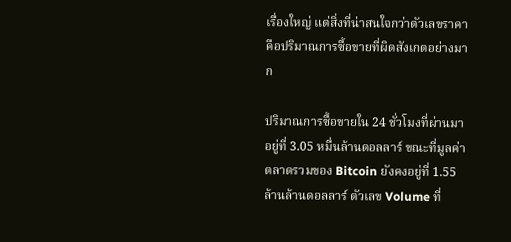เรื่องใหญ่ แต่สิ่งที่น่าสนใจกว่าตัวเลขราคาคือปริมาณการซื้อขายที่ผิดสังเกตอย่างมาก

ปริมาณการซื้อขายใน 24 ชั่วโมงที่ผ่านมาอยู่ที่ 3.05 หมื่นล้านดอลลาร์ ขณะที่มูลค่าตลาดรวมของ Bitcoin ยังคงอยู่ที่ 1.55 ล้านล้านดอลลาร์ ตัวเลข Volume ที่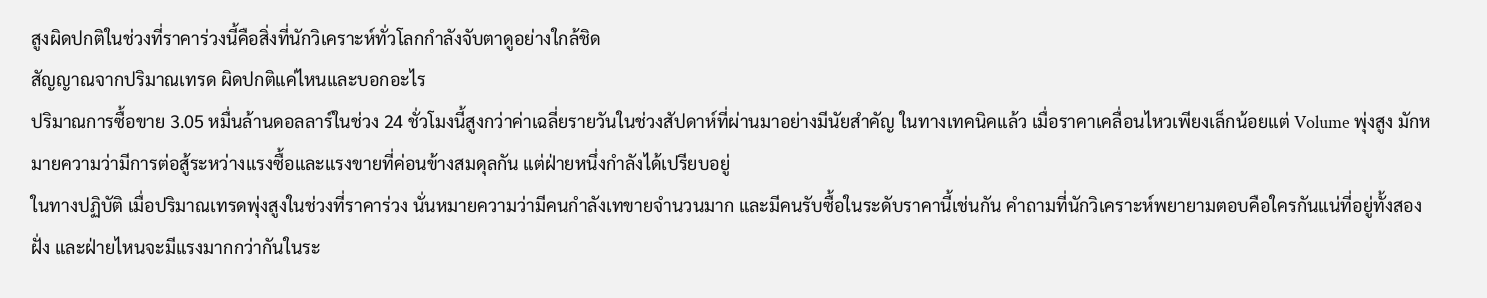สูงผิดปกติในช่วงที่ราคาร่วงนี้คือสิ่งที่นักวิเคราะห์ทั่วโลกกำลังจับตาดูอย่างใกล้ชิด
สัญญาณจากปริมาณเทรด ผิดปกติแค่ไหนและบอกอะไร
ปริมาณการซื้อขาย 3.05 หมื่นล้านดอลลาร์ในช่วง 24 ชั่วโมงนี้สูงกว่าค่าเฉลี่ยรายวันในช่วงสัปดาห์ที่ผ่านมาอย่างมีนัยสำคัญ ในทางเทคนิคแล้ว เมื่อราคาเคลื่อนไหวเพียงเล็กน้อยแต่ Volume พุ่งสูง มักหมายความว่ามีการต่อสู้ระหว่างแรงซื้อและแรงขายที่ค่อนข้างสมดุลกัน แต่ฝ่ายหนึ่งกำลังได้เปรียบอยู่
ในทางปฏิบัติ เมื่อปริมาณเทรดพุ่งสูงในช่วงที่ราคาร่วง นั่นหมายความว่ามีคนกำลังเทขายจำนวนมาก และมีคนรับซื้อในระดับราคานี้เช่นกัน คำถามที่นักวิเคราะห์พยายามตอบคือใครกันแน่ที่อยู่ทั้งสองฝั่ง และฝ่ายไหนจะมีแรงมากกว่ากันในระ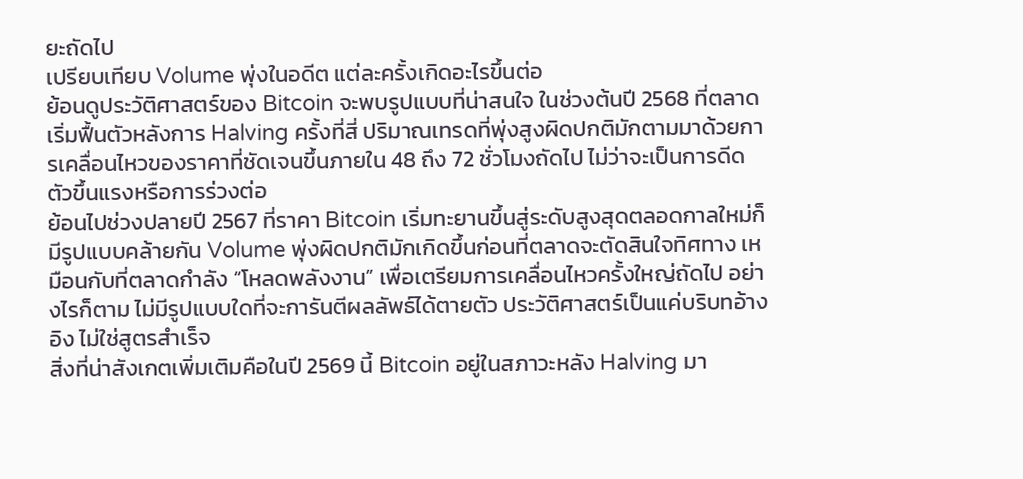ยะถัดไป
เปรียบเทียบ Volume พุ่งในอดีต แต่ละครั้งเกิดอะไรขึ้นต่อ
ย้อนดูประวัติศาสตร์ของ Bitcoin จะพบรูปแบบที่น่าสนใจ ในช่วงต้นปี 2568 ที่ตลาดเริ่มฟื้นตัวหลังการ Halving ครั้งที่สี่ ปริมาณเทรดที่พุ่งสูงผิดปกติมักตามมาด้วยการเคลื่อนไหวของราคาที่ชัดเจนขึ้นภายใน 48 ถึง 72 ชั่วโมงถัดไป ไม่ว่าจะเป็นการดีดตัวขึ้นแรงหรือการร่วงต่อ
ย้อนไปช่วงปลายปี 2567 ที่ราคา Bitcoin เริ่มทะยานขึ้นสู่ระดับสูงสุดตลอดกาลใหม่ก็มีรูปแบบคล้ายกัน Volume พุ่งผิดปกติมักเกิดขึ้นก่อนที่ตลาดจะตัดสินใจทิศทาง เหมือนกับที่ตลาดกำลัง “โหลดพลังงาน” เพื่อเตรียมการเคลื่อนไหวครั้งใหญ่ถัดไป อย่างไรก็ตาม ไม่มีรูปแบบใดที่จะการันตีผลลัพธ์ได้ตายตัว ประวัติศาสตร์เป็นแค่บริบทอ้างอิง ไม่ใช่สูตรสำเร็จ
สิ่งที่น่าสังเกตเพิ่มเติมคือในปี 2569 นี้ Bitcoin อยู่ในสภาวะหลัง Halving มา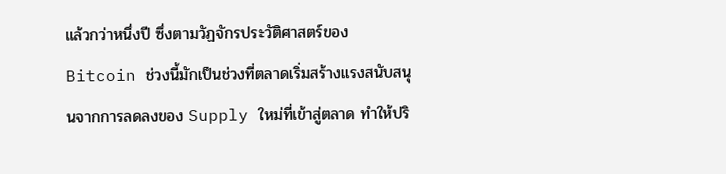แล้วกว่าหนึ่งปี ซึ่งตามวัฏจักรประวัติศาสตร์ของ Bitcoin ช่วงนี้มักเป็นช่วงที่ตลาดเริ่มสร้างแรงสนับสนุนจากการลดลงของ Supply ใหม่ที่เข้าสู่ตลาด ทำให้ปริ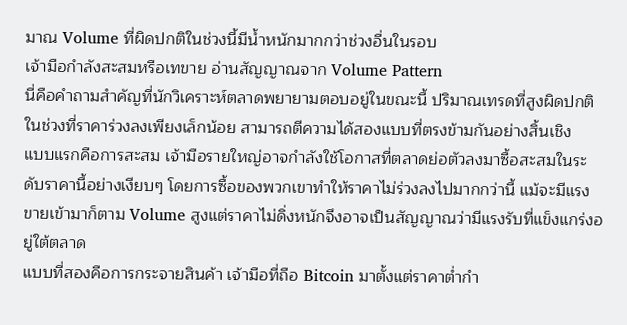มาณ Volume ที่ผิดปกติในช่วงนี้มีน้ำหนักมากกว่าช่วงอื่นในรอบ
เจ้ามือกำลังสะสมหรือเทขาย อ่านสัญญาณจาก Volume Pattern
นี่คือคำถามสำคัญที่นักวิเคราะห์ตลาดพยายามตอบอยู่ในขณะนี้ ปริมาณเทรดที่สูงผิดปกติในช่วงที่ราคาร่วงลงเพียงเล็กน้อย สามารถตีความได้สองแบบที่ตรงข้ามกันอย่างสิ้นเชิง
แบบแรกคือการสะสม เจ้ามือรายใหญ่อาจกำลังใช้โอกาสที่ตลาดย่อตัวลงมาซื้อสะสมในระดับราคานี้อย่างเงียบๆ โดยการซื้อของพวกเขาทำให้ราคาไม่ร่วงลงไปมากกว่านี้ แม้จะมีแรงขายเข้ามาก็ตาม Volume สูงแต่ราคาไม่ดิ่งหนักจึงอาจเป็นสัญญาณว่ามีแรงรับที่แข็งแกร่งอยู่ใต้ตลาด
แบบที่สองคือการกระจายสินค้า เจ้ามือที่ถือ Bitcoin มาตั้งแต่ราคาต่ำกำ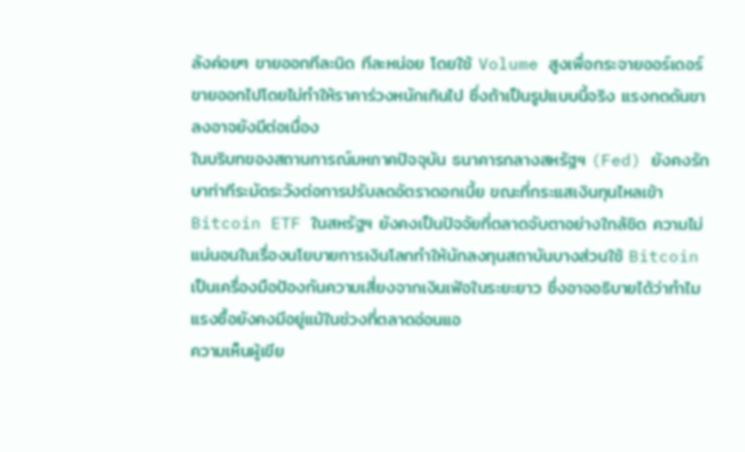ลังค่อยๆ ขายออกทีละนิด ทีละหน่อย โดยใช้ Volume สูงเพื่อกระจายออร์เดอร์ขายออกไปโดยไม่ทำให้ราคาร่วงหนักเกินไป ซึ่งถ้าเป็นรูปแบบนี้จริง แรงกดดันขาลงอาจยังมีต่อเนื่อง
ในบริบทของสถานการณ์มหภาคปัจจุบัน ธนาคารกลางสหรัฐฯ (Fed) ยังคงรักษาท่าทีระมัดระวังต่อการปรับลดอัตราดอกเบี้ย ขณะที่กระแสเงินทุนไหลเข้า Bitcoin ETF ในสหรัฐฯ ยังคงเป็นปัจจัยที่ตลาดจับตาอย่างใกล้ชิด ความไม่แน่นอนในเรื่องนโยบายการเงินโลกทำให้นักลงทุนสถาบันบางส่วนใช้ Bitcoin เป็นเครื่องมือป้องกันความเสี่ยงจากเงินเฟ้อในระยะยาว ซึ่งอาจอธิบายได้ว่าทำไมแรงซื้อยังคงมีอยู่แม้ในช่วงที่ตลาดอ่อนแอ
ความเห็นผู้เขีย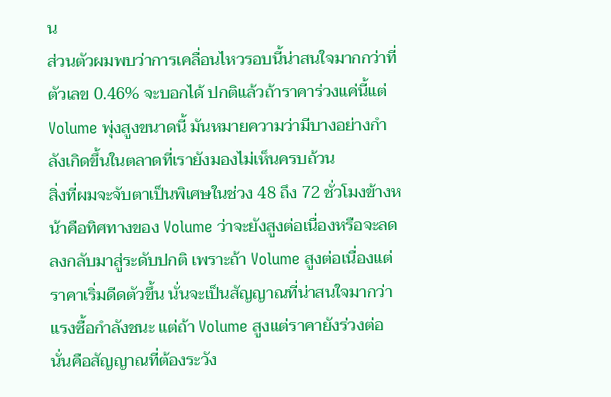น
ส่วนตัวผมพบว่าการเคลื่อนไหวรอบนี้น่าสนใจมากกว่าที่ตัวเลข 0.46% จะบอกได้ ปกติแล้วถ้าราคาร่วงแค่นี้แต่ Volume พุ่งสูงขนาดนี้ มันหมายความว่ามีบางอย่างกำลังเกิดขึ้นในตลาดที่เรายังมองไม่เห็นครบถ้วน
สิ่งที่ผมจะจับตาเป็นพิเศษในช่วง 48 ถึง 72 ชั่วโมงข้างหน้าคือทิศทางของ Volume ว่าจะยังสูงต่อเนื่องหรือจะลดลงกลับมาสู่ระดับปกติ เพราะถ้า Volume สูงต่อเนื่องแต่ราคาเริ่มดีดตัวขึ้น นั่นจะเป็นสัญญาณที่น่าสนใจมากว่าแรงซื้อกำลังชนะ แต่ถ้า Volume สูงแต่ราคายังร่วงต่อ นั่นคือสัญญาณที่ต้องระวัง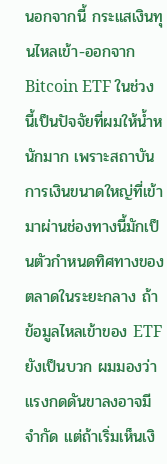นอกจากนี้ กระแสเงินทุนไหลเข้า-ออกจาก Bitcoin ETF ในช่วงนี้เป็นปัจจัยที่ผมให้น้ำหนักมาก เพราะสถาบันการเงินขนาดใหญ่ที่เข้ามาผ่านช่องทางนี้มักเป็นตัวกำหนดทิศทางของตลาดในระยะกลาง ถ้าข้อมูลไหลเข้าของ ETF ยังเป็นบวก ผมมองว่าแรงกดดันขาลงอาจมีจำกัด แต่ถ้าเริ่มเห็นเงิ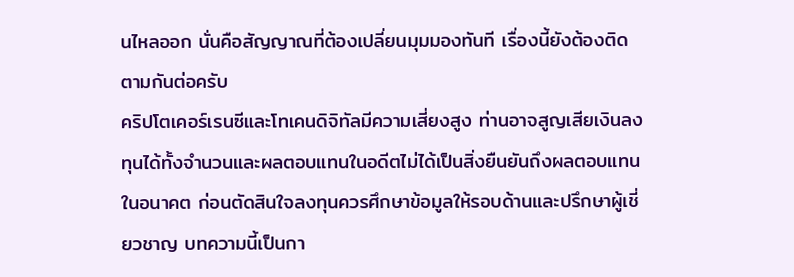นไหลออก นั่นคือสัญญาณที่ต้องเปลี่ยนมุมมองทันที เรื่องนี้ยังต้องติดตามกันต่อครับ
คริปโตเคอร์เรนซีและโทเคนดิจิทัลมีความเสี่ยงสูง ท่านอาจสูญเสียเงินลงทุนได้ทั้งจำนวนและผลตอบแทนในอดีตไม่ได้เป็นสิ่งยืนยันถึงผลตอบแทนในอนาคต ก่อนตัดสินใจลงทุนควรศึกษาข้อมูลให้รอบด้านและปรึกษาผู้เชี่ยวชาญ บทความนี้เป็นกา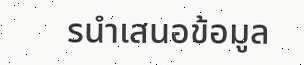รนำเสนอข้อมูล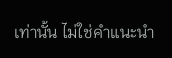เท่านั้น ไม่ใช่คำแนะนำ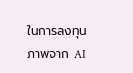ในการลงทุน
ภาพจาก AI